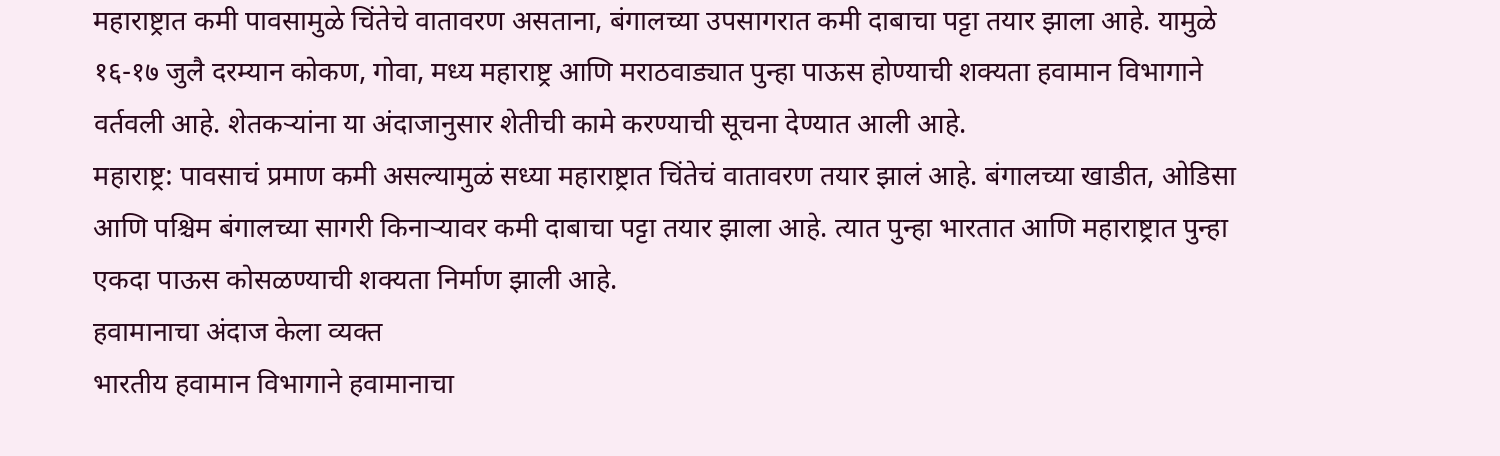महाराष्ट्रात कमी पावसामुळे चिंतेचे वातावरण असताना, बंगालच्या उपसागरात कमी दाबाचा पट्टा तयार झाला आहे. यामुळे १६-१७ जुलै दरम्यान कोकण, गोवा, मध्य महाराष्ट्र आणि मराठवाड्यात पुन्हा पाऊस होण्याची शक्यता हवामान विभागाने वर्तवली आहे. शेतकऱ्यांना या अंदाजानुसार शेतीची कामे करण्याची सूचना देण्यात आली आहे.
महाराष्ट्र: पावसाचं प्रमाण कमी असल्यामुळं सध्या महाराष्ट्रात चिंतेचं वातावरण तयार झालं आहे. बंगालच्या खाडीत, ओडिसा आणि पश्चिम बंगालच्या सागरी किनाऱ्यावर कमी दाबाचा पट्टा तयार झाला आहे. त्यात पुन्हा भारतात आणि महाराष्ट्रात पुन्हा एकदा पाऊस कोसळण्याची शक्यता निर्माण झाली आहे.
हवामानाचा अंदाज केला व्यक्त
भारतीय हवामान विभागाने हवामानाचा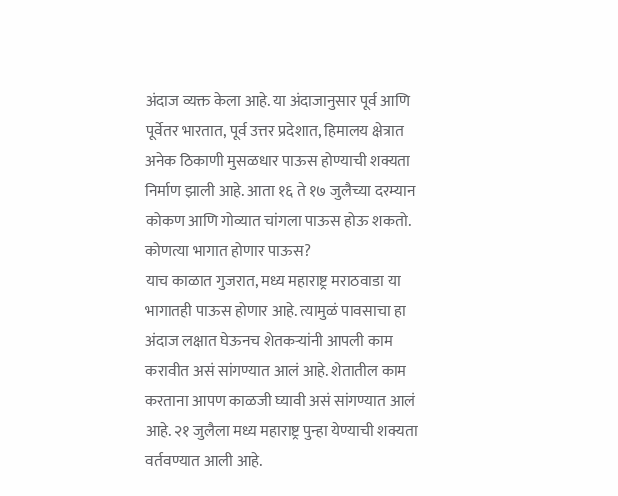अंदाज व्यक्त केला आहे. या अंदाजानुसार पूर्व आणि पूर्वेतर भारतात, पूर्व उत्तर प्रदेशात, हिमालय क्षेत्रात अनेक ठिकाणी मुसळधार पाऊस होण्याची शक्यता निर्माण झाली आहे. आता १६ ते १७ जुलैच्या दरम्यान कोकण आणि गोव्यात चांगला पाऊस होऊ शकतो.
कोणत्या भागात होणार पाऊस?
याच काळात गुजरात, मध्य महाराष्ट्र मराठवाडा या भागातही पाऊस होणार आहे. त्यामुळं पावसाचा हा अंदाज लक्षात घेऊनच शेतकऱ्यांनी आपली काम करावीत असं सांगण्यात आलं आहे. शेतातील काम करताना आपण काळजी घ्यावी असं सांगण्यात आलं आहे. २१ जुलैला मध्य महाराष्ट्र पुन्हा येण्याची शक्यता वर्तवण्यात आली आहे.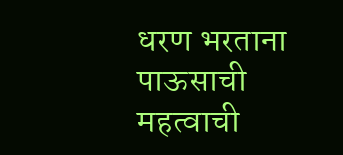धरण भरताना पाऊसाची महत्वाची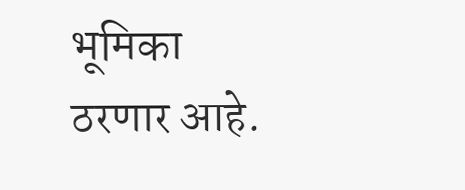भूमिका ठरणार आहे.